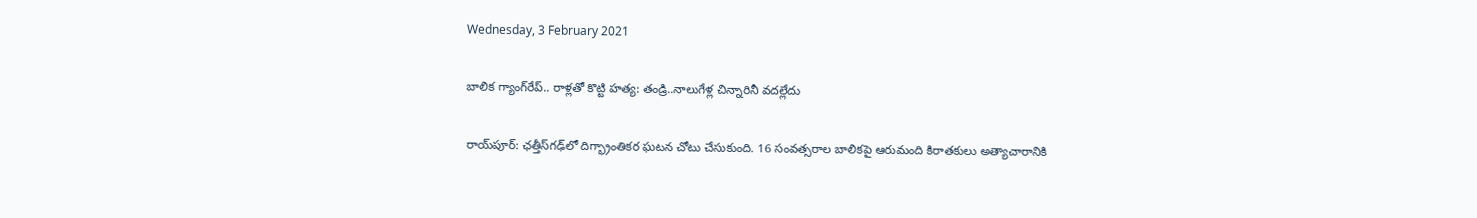Wednesday, 3 February 2021

బాలిక గ్యాంగ్‌రేప్.. రాళ్లతో కొట్టి హత్య: తండ్రి..నాలుగేళ్ల చిన్నారినీ వదల్లేదు

రాయ్‌పూర్: ఛత్తీస్‌గఢ్‌లో దిగ్భ్రాంతికర ఘటన చోటు చేసుకుంది. 16 సంవత్సరాల బాలికపై ఆరుమంది కిరాతకులు అత్యాచారానికి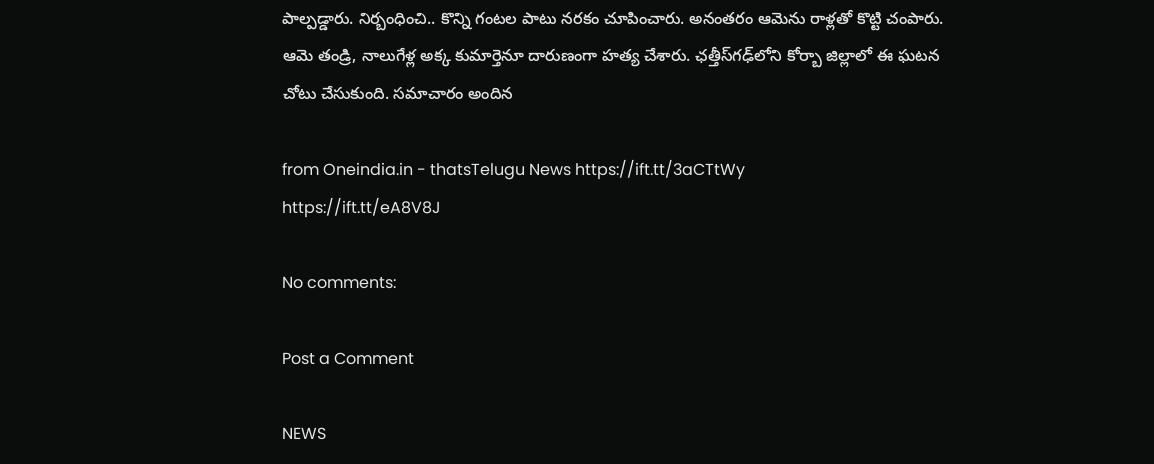పాల్పడ్డారు. నిర్బంధించి.. కొన్ని గంటల పాటు నరకం చూపించారు. అనంతరం ఆమెను రాళ్లతో కొట్టి చంపారు. ఆమె తండ్రి, నాలుగేళ్ల అక్క కుమార్తెనూ దారుణంగా హత్య చేశారు. ఛత్తీస్‌గఢ్‌లోని కోర్బా జిల్లాలో ఈ ఘటన చోటు చేసుకుంది. సమాచారం అందిన

from Oneindia.in - thatsTelugu News https://ift.tt/3aCTtWy
https://ift.tt/eA8V8J

No comments:

Post a Comment

NEWS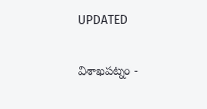UPDATED

విశాఖపట్నం -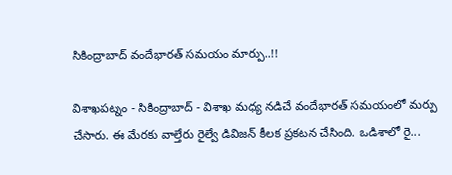సికింద్రాబాద్ వందేభారత్ సమయం మార్పు..!!

విశాఖపట్నం - సికింద్రాబాద్ - విశాఖ మధ్య నడిచే వందేభారత్ సమయంలో మర్పు చేసారు. ఈ మేరకు వాల్తేరు రైల్వే డివిజన్ కీలక ప్రకటన చేసింది. ఒడిశాలో రై...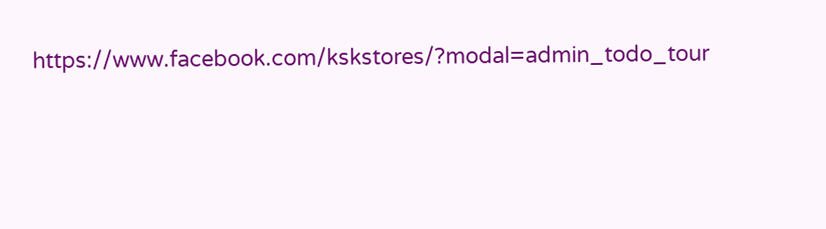https://www.facebook.com/kskstores/?modal=admin_todo_tour